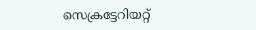സെക്രട്ടേറിയറ്റ്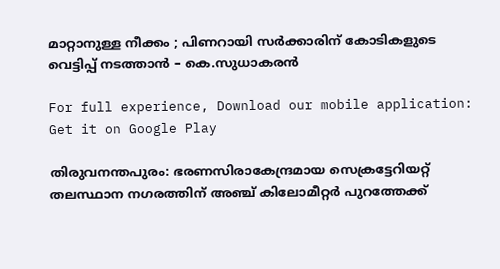മാറ്റാനുള്ള നീക്കം ; പിണറായി സര്‍ക്കാരിന് കോടികളുടെ വെട്ടിപ്പ് നടത്താന്‍ – കെ.സുധാകരന്‍

For full experience, Download our mobile application:
Get it on Google Play

തിരുവനന്തപുരം: ഭരണസിരാകേന്ദ്രമായ സെക്രട്ടേറിയറ്റ് തലസ്ഥാന നഗരത്തിന് അഞ്ച് കിലോമീറ്റര്‍ പുറത്തേക്ക്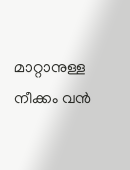മാറ്റാനുള്ള നീക്കം വന്‍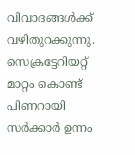വിവാദങ്ങള്‍ക്ക് വഴിതുറക്കുന്നു. സെക്രട്ടേറിയറ്റ് മാറ്റം കൊണ്ട് പിണറായി സര്‍ക്കാര്‍ ഉന്നം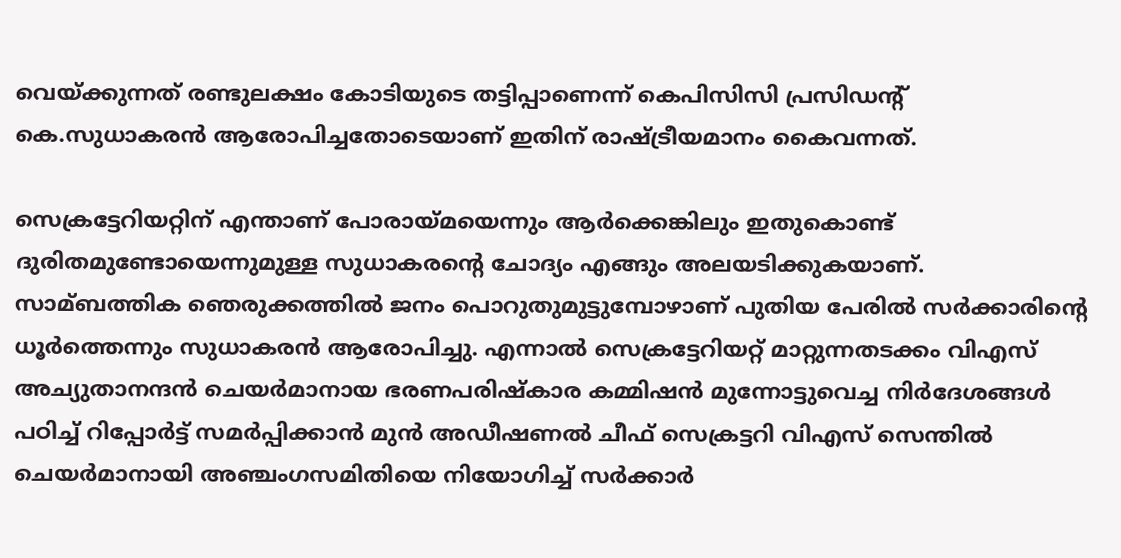വെയ്‌ക്കുന്നത് രണ്ടുലക്ഷം കോടിയുടെ തട്ടിപ്പാണെന്ന് കെപിസിസി പ്രസി‌ഡന്റ് കെ.സുധാകരന്‍ ആരോപിച്ചതോടെയാണ് ഇതിന് രാഷ്ട്രീയമാനം കൈവന്നത്.

സെക്രട്ടേറിയറ്റിന് എന്താണ് പോരായ്‌മയെന്നും ആര്‍ക്കെങ്കിലും ഇതുകൊണ്ട് ദുരിതമുണ്ടോയെന്നുമുള്ള സുധാകരന്റെ ചോദ്യം എങ്ങും അലയടിക്കുകയാണ്. സാമ്ബത്തിക ഞെരുക്കത്തില്‍ ജനം പൊറുതുമുട്ടുമ്പോഴാണ് പുതിയ പേരില്‍ സര്‍ക്കാരിന്റെ ധൂര്‍ത്തെന്നും സുധാകരന്‍ ആരോപിച്ചു. എന്നാല്‍ സെക്രട്ടേറിയറ്റ് മാറ്റുന്നതടക്കം വിഎസ് അച്യുതാനന്ദന്‍ ചെയര്‍മാനായ ഭരണപരിഷ്‌കാര കമ്മിഷന്‍ മുന്നോട്ടുവെച്ച നിര്‍ദേശങ്ങള്‍ പഠിച്ച്‌ റിപ്പോര്‍ട്ട് സമര്‍പ്പിക്കാന്‍ മുന്‍ അഡീഷണല്‍ ചീഫ് സെക്രട്ടറി വിഎസ് സെന്തില്‍ ചെയര്‍മാനായി അഞ്ചംഗസമിതിയെ നിയോഗിച്ച്‌ സര്‍ക്കാര്‍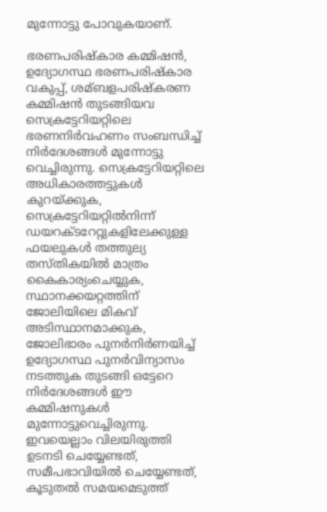മുന്നോട്ടു പോവുകയാണ്.

ഭരണപരിഷ്‌കാര കമ്മിഷന്‍, ഉദ്യോഗസ്ഥ ഭരണപരിഷ്‌കാര വകുപ്പ്, ശമ്ബളപരിഷ്‌കരണ കമ്മിഷന്‍ തുടങ്ങിയവ സെക്രട്ടേറിയറ്റിലെ ഭരണനിര്‍വഹണം സംബന്ധിച്ച്‌ നിര്‍ദേശങ്ങള്‍ മുന്നോട്ടു വെച്ചിരുന്നു. സെക്രട്ടേറിയറ്റിലെ അധികാരത്തട്ടുകള്‍ കുറയ്ക്കുക, സെക്രട്ടേറിയറ്റില്‍നിന്ന് ഡയറക്ടറേറ്റുകളിലേക്കുള്ള ഫയലുകള്‍ തത്തുല്യ തസ്തികയില്‍ മാത്രം കൈകാര്യംചെയ്യുക, സ്ഥാനക്കയറ്റത്തിന് ജോലിയിലെ മികവ് അടിസ്ഥാനമാക്കുക, ജോലിഭാരം പുനര്‍നിര്‍ണയിച്ച്‌ ഉദ്യോഗസ്ഥ പുനര്‍വിന്യാസം നടത്തുക തുടങ്ങി ഒട്ടേറെ നിര്‍ദേശങ്ങള്‍ ഈ കമ്മിഷനുകള്‍ മുന്നോട്ടുവെച്ചിരുന്നു. ഇവയെല്ലാം വിലയിരുത്തി ഉടനടി ചെയ്യേണ്ടത്, സമീപഭാവിയില്‍ ചെയ്യേണ്ടത്, കൂടുതല്‍ സമയമെടുത്ത്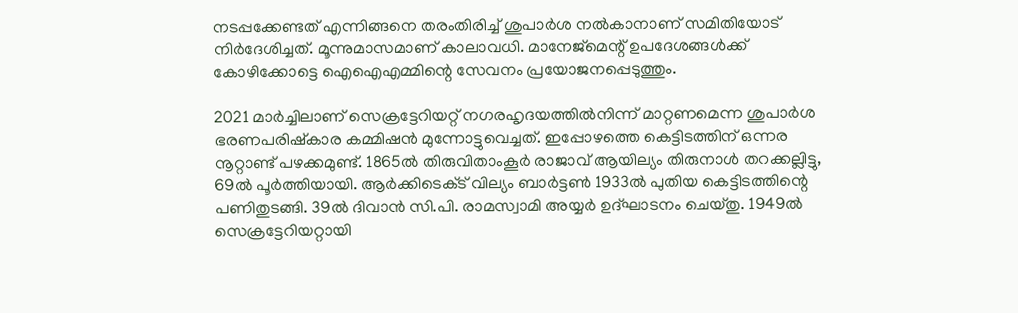നടപ്പക്കേണ്ടത് എന്നിങ്ങനെ തരംതിരിച്ച്‌ ശുപാര്‍ശ നല്‍കാനാണ് സമിതിയോട് നിര്‍ദേശിച്ചത്. മൂന്നുമാസമാണ് കാലാവധി. മാനേജ്‌മെന്റ് ഉപദേശങ്ങള്‍ക്ക് കോഴിക്കോട്ടെ ഐഐഎമ്മിന്റെ സേവനം പ്രയോജനപ്പെടുത്തും.

2021 മാര്‍ച്ചിലാണ് സെക്രട്ടേറിയറ്റ് നഗരഹൃദയത്തില്‍നിന്ന് മാറ്റണമെന്ന ശുപാര്‍ശ ഭരണപരിഷ്‌കാര കമ്മിഷന്‍ മുന്നോട്ടുവെച്ചത്. ഇപ്പോഴത്തെ കെട്ടിടത്തിന് ഒന്നര നൂറ്റാണ്ട് പഴക്കമുണ്ട്. 1865ല്‍ തിരുവിതാംകൂര്‍ രാജാവ് ആയില്യം തിരുനാള്‍ തറക്കല്ലിട്ടു, 69ല്‍ പൂര്‍ത്തിയായി. ആര്‍ക്കിടെക്‌ട് വില്യം ബാര്‍ട്ടണ്‍ 1933ല്‍ പുതിയ കെട്ടിടത്തിന്റെ പണിതുടങ്ങി. 39ല്‍ ദിവാന്‍ സി.പി. രാമസ്വാമി അയ്യര്‍ ഉദ്ഘാടനം ചെയ്തു. 1949ല്‍ സെക്രട്ടേറിയറ്റായി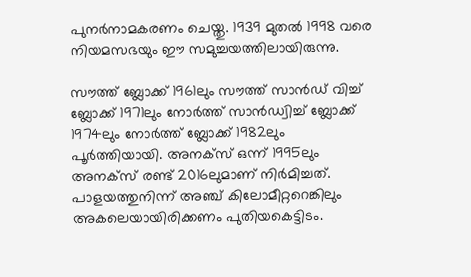പുനര്‍നാമകരണം ചെയ്തു. 1939 മുതല്‍ 1998 വരെ നിയമസഭയും ഈ സമുച്ചയത്തിലായിരുന്നു.

സൗത്ത് ബ്ലോക്ക് 1961ലും സൗത്ത് സാന്‍ഡ് വിച്ച്‌ ബ്ലോക്ക് 1971ലും നോര്‍ത്ത് സാന്‍ഡ്വിച്ച്‌ ബ്ലോക്ക് 1974ലും നോര്‍ത്ത് ബ്ലോക്ക് 1982ലും പൂര്‍ത്തിയായി. അനക്സ് ഒന്ന് 1995ലും അനക്സ് രണ്ട് 2016ലുമാണ് നിര്‍മിച്ചത്. പാളയത്തുനിന്ന് അഞ്ച് കിലോമീറ്ററെങ്കിലും അകലെയായിരിക്കണം പുതിയകെട്ടിടം.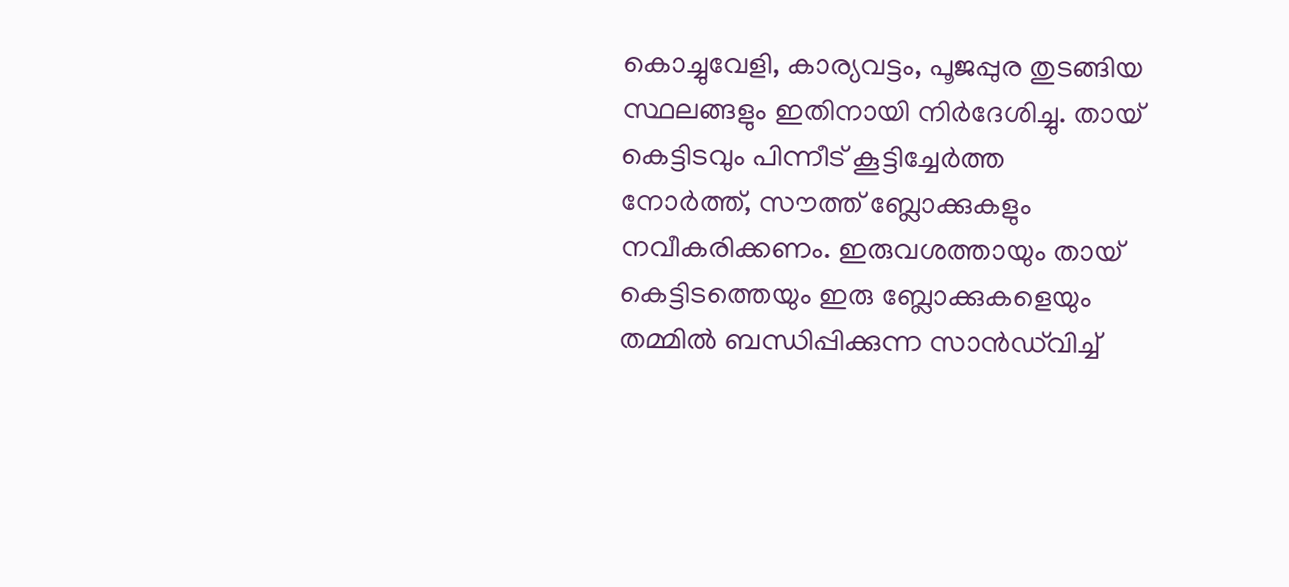കൊച്ചുവേളി, കാര്യവട്ടം, പൂജപ്പുര തുടങ്ങിയ സ്ഥലങ്ങളും ഇതിനായി നിര്‍ദേശിച്ചു. തായ് കെട്ടിടവും പിന്നീട് കൂട്ടിച്ചേര്‍ത്ത നോര്‍ത്ത്, സൗത്ത് ബ്ലോക്കുകളും നവീകരിക്കണം. ഇരുവശത്തായും തായ് കെട്ടിടത്തെയും ഇരു ബ്ലോക്കുകളെയും തമ്മില്‍ ബന്ധിപ്പിക്കുന്ന സാന്‍ഡ്‌വിച്ച്‌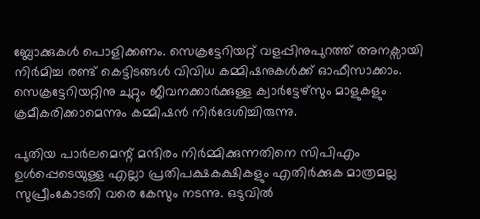ബ്ലോക്കുകള്‍ പൊളിക്കണം. സെക്രട്ടേറിയറ്റ് വളപ്പിനുപുറത്ത് അനക്സായി നിര്‍മിച്ച രണ്ട് കെട്ടിടങ്ങള്‍ വിവിധ കമ്മിഷനുകള്‍ക്ക് ഓഫീസാക്കാം. സെക്രട്ടേറിയറ്റിനു ചുറ്റും ജീവനക്കാര്‍ക്കുള്ള ക്വാര്‍ട്ടേഴ്സും മാളുകളും ക്രമീകരിക്കാമെന്നും കമ്മിഷന്‍ നിര്‍ദേശിച്ചിരുന്നു.

പുതിയ പാര്‍ലമെന്റ് മന്ദിരം നിര്‍മ്മിക്കുന്നതിനെ സിപിഎം ഉള്‍പ്പെടെയുള്ള എല്ലാ പ്രതിപക്ഷകക്ഷികളും എതിര്‍ക്കുക മാത്രമല്ല സുപ്രീംകോടതി വരെ കേസും നടന്നു. ഒടുവില്‍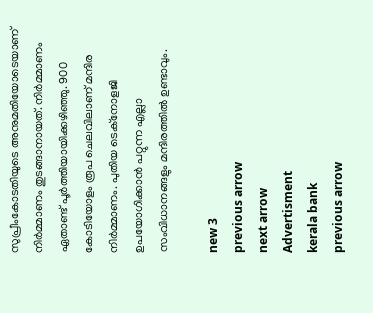സുപ്രീംകോടതിയുടെ അനുമതിയോടെയാണ് നിര്‍മ്മാണം തുടങ്ങാനായത്. നിര്‍മ്മാണം ഏതാണ്ട് പൂര്‍ത്തിയായിക്കഴിഞ്ഞു. 900 കോടിയോളം രൂപ ചെലവിലാണ് മന്ദിര നിര്‍മ്മാണം. പുതിയ ടെക്നോളജി ഉപയോഗിക്കാന്‍ പറ്റുന്ന എല്ലാ സംവിധാനങ്ങളും മന്ദിരത്തില്‍ ഉണ്ടാവും.

new 3
previous arrow
next arrow
Advertisment
kerala bank
previous arrow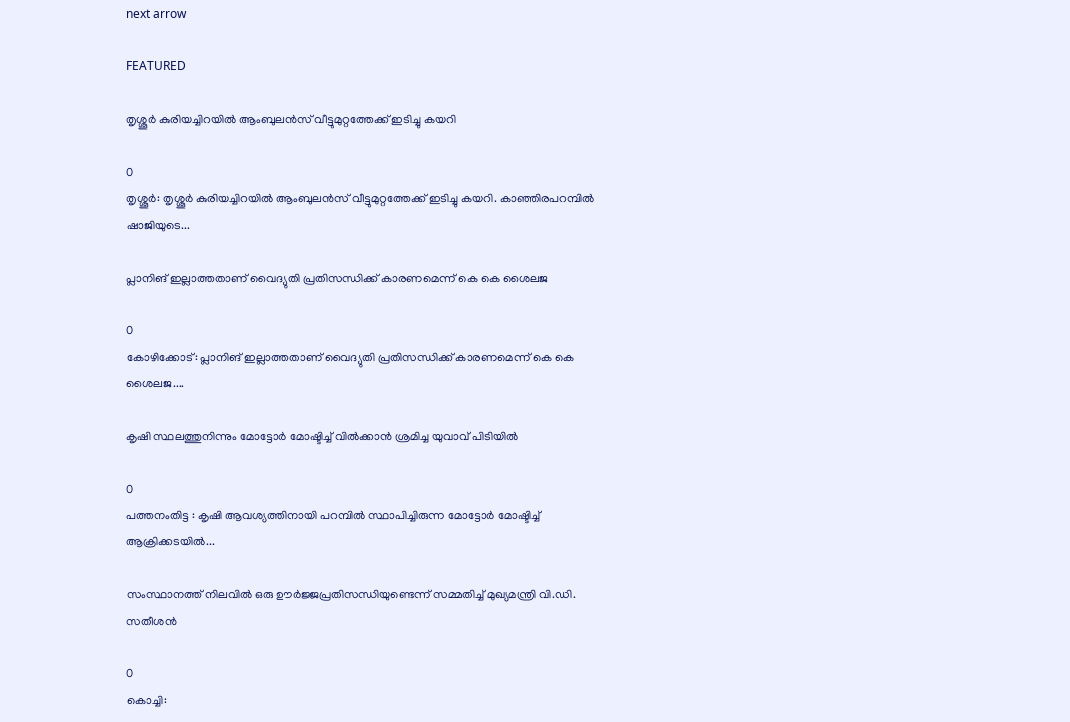next arrow

FEATURED

തൃശ്ശൂർ കുരിയച്ചിറയിൽ ആംബുലൻസ് വീട്ടുമുറ്റത്തേക്ക് ഇടിച്ചു കയറി

0
തൃശ്ശൂർ: തൃശ്ശൂർ കുരിയച്ചിറയിൽ ആംബുലൻസ് വീട്ടുമുറ്റത്തേക്ക് ഇടിച്ചു കയറി. കാഞ്ഞിരപറമ്പിൽ ഷാജിയുടെ...

പ്ലാനിങ് ഇല്ലാത്തതാണ് വൈദ്യുതി പ്രതിസന്ധിക്ക് കാരണമെന്ന് കെ കെ ശൈലജ

0
കോഴിക്കോട്: പ്ലാനിങ് ഇല്ലാത്തതാണ് വൈദ്യുതി പ്രതിസന്ധിക്ക് കാരണമെന്ന് കെ കെ ശൈലജ....

കൃഷി സ്ഥലത്തുനിന്നും മോട്ടോർ മോഷ്ടിച്ച് വിൽക്കാൻ ശ്രമിച്ച യുവാവ് പിടിയിൽ

0
പത്തനംതിട്ട : കൃഷി ആവശ്യത്തിനായി പറമ്പിൽ സ്ഥാപിച്ചിരുന്ന മോട്ടോർ മോഷ്ടിച്ച് ആക്രിക്കടയിൽ...

സംസ്ഥാനത്ത് നിലവിൽ ഒരു ഊർജ്ജപ്രതിസന്ധിയുണ്ടെന്ന് സമ്മതിച്ച് മുഖ്യമന്ത്രി വി.ഡി. സതീശൻ

0
കൊച്ചി: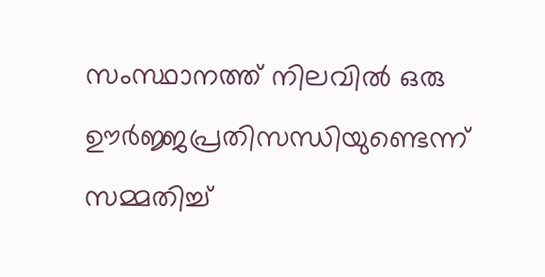സംസ്ഥാനത്ത് നിലവിൽ ഒരു ഊർജ്ജപ്രതിസന്ധിയുണ്ടെന്ന് സമ്മതിച്ച്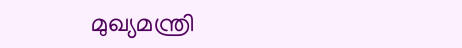മുഖ്യമന്ത്രി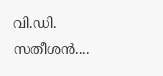വി.ഡി. സതീശൻ....